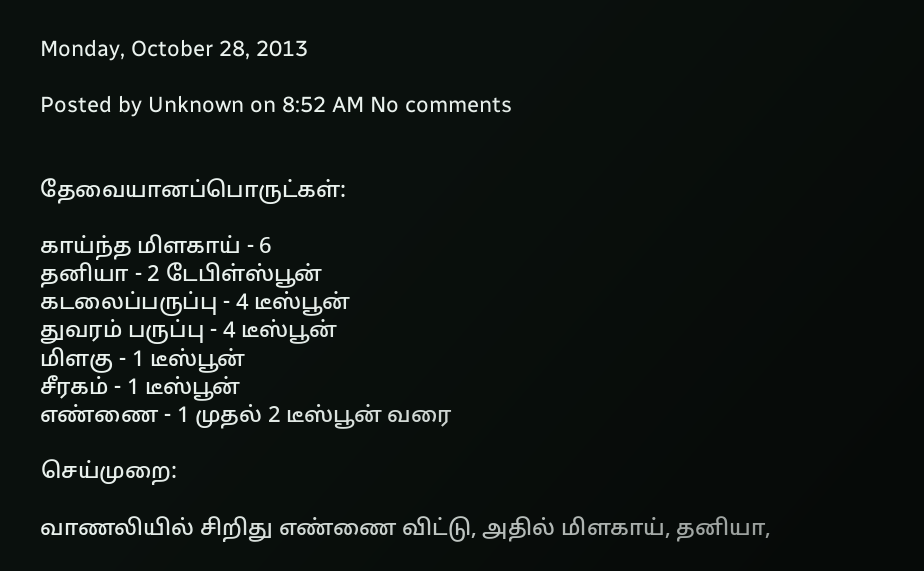Monday, October 28, 2013

Posted by Unknown on 8:52 AM No comments


தேவையானப்பொருட்கள்:

காய்ந்த மிளகாய் - 6
தனியா - 2 டேபிள்ஸ்பூன்
கடலைப்பருப்பு - 4 டீஸ்பூன்
துவரம் பருப்பு - 4 டீஸ்பூன்
மிளகு - 1 டீஸ்பூன்
சீரகம் - 1 டீஸ்பூன்
எண்ணை - 1 முதல் 2 டீஸ்பூன் வரை

செய்முறை:

வாணலியில் சிறிது எண்ணை விட்டு, அதில் மிளகாய், தனியா,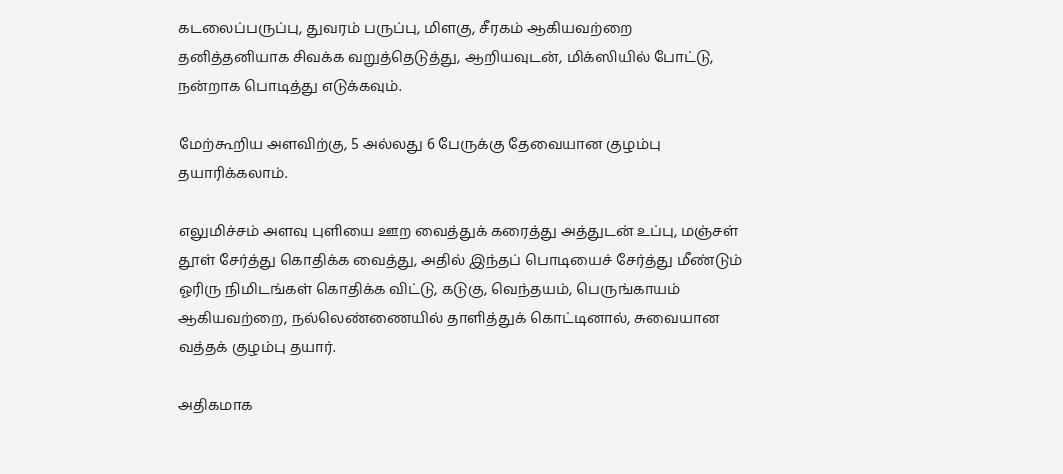கடலைப்பருப்பு, துவரம் பருப்பு, மிளகு, சீரகம் ஆகியவற்றை தனித்தனியாக சிவக்க வறுத்தெடுத்து, ஆறியவுடன், மிக்ஸியில் போட்டு, நன்றாக பொடித்து எடுக்கவும்.

மேற்கூறிய அளவிற்கு, 5 அல்லது 6 பேருக்கு தேவையான குழம்பு தயாரிக்கலாம்.

எலுமிச்சம் அளவு புளியை ஊற வைத்துக் கரைத்து அத்துடன் உப்பு, மஞ்சள் தூள் சேர்த்து கொதிக்க வைத்து, அதில் இந்தப் பொடியைச் சேர்த்து மீண்டும் ஓரிரு நிமிடங்கள் கொதிக்க விட்டு, கடுகு, வெந்தயம், பெருங்காயம் ஆகியவற்றை, நல்லெண்ணையில் தாளித்துக் கொட்டினால், சுவையான வத்தக் குழம்பு தயார்.

அதிகமாக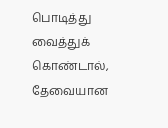பொடித்து வைத்துக் கொண்டால், தேவையான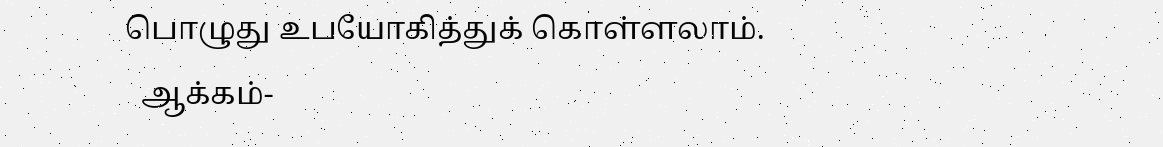பொழுது உபயோகித்துக் கொள்ளலாம்.
  ஆக்கம்-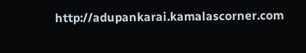http://adupankarai.kamalascorner.com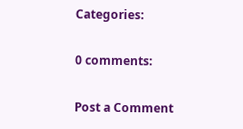Categories:

0 comments:

Post a Comment